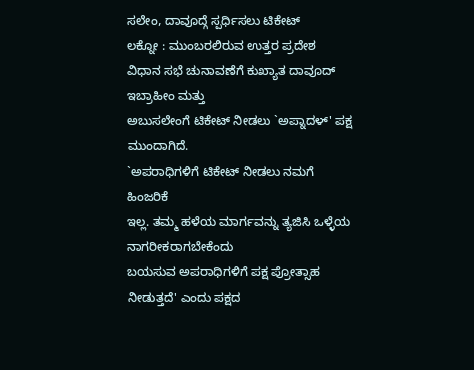ಸಲೇಂ, ದಾವೂದ್ಗೆ ಸ್ಪರ್ಧಿಸಲು ಟಿಕೇಟ್
ಲಕ್ನೋ : ಮುಂಬರಲಿರುವ ಉತ್ತರ ಪ್ರದೇಶ
ವಿಧಾನ ಸಭೆ ಚುನಾವಣೆಗೆ ಕುಖ್ಯಾತ ದಾವೂದ್ ಇಬ್ರಾಹೀಂ ಮತ್ತು
ಅಬುಸಲೇಂಗೆ ಟಿಕೇಟ್ ನೀಡಲು `ಅಪ್ನಾದಳ್' ಪಕ್ಷ ಮುಂದಾಗಿದೆ.
`ಅಪರಾಧಿಗಳಿಗೆ ಟಿಕೇಟ್ ನೀಡಲು ನಮಗೆ ಹಿಂಜರಿಕೆ
ಇಲ್ಲ. ತಮ್ಮ ಹಳೆಯ ಮಾರ್ಗವನ್ನು ತ್ಯಜಿಸಿ ಒಳ್ಳೆಯ ನಾಗರೀಕರಾಗಬೇಕೆಂದು
ಬಯಸುವ ಅಪರಾಧಿಗಳಿಗೆ ಪಕ್ಷ ಪ್ರೋತ್ಸಾಹ ನೀಡುತ್ತದೆ' ಎಂದು ಪಕ್ಷದ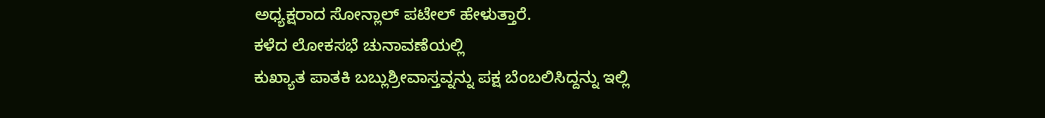ಅಧ್ಯಕ್ಷರಾದ ಸೋನ್ಲಾಲ್ ಪಟೇಲ್ ಹೇಳುತ್ತಾರೆ.
ಕಳೆದ ಲೋಕಸಭೆ ಚುನಾವಣೆಯಲ್ಲಿ
ಕುಖ್ಯಾತ ಪಾತಕಿ ಬಬ್ಲುಶ್ರೀವಾಸ್ತವ್ನನ್ನು ಪಕ್ಷ ಬೆಂಬಲಿಸಿದ್ದನ್ನು ಇಲ್ಲಿ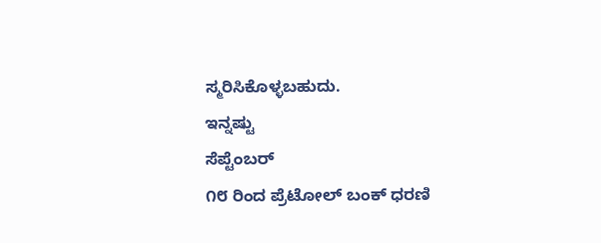ಸ್ಮರಿಸಿಕೊಳ್ಳಬಹುದು.
ಇನ್ನಷ್ಟು
ಸೆಪ್ಟೆಂಬರ್
೧೮ ರಿಂದ ಪ್ರೆಟೋಲ್ ಬಂಕ್ ಧರಣಿ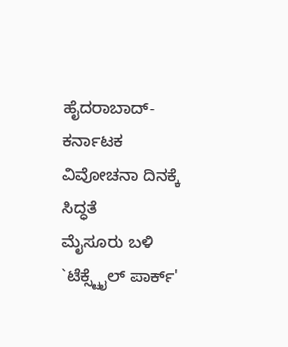ಹೈದರಾಬಾದ್-ಕರ್ನಾಟಕ ವಿವೋಚನಾ ದಿನಕ್ಕೆ
ಸಿದ್ಧತೆ
ಮೈಸೂರು ಬಳಿ `ಟೆಕ್ಸ್ಟೈಲ್ ಪಾರ್ಕ್'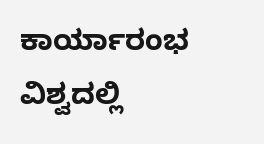ಕಾರ್ಯಾರಂಭ
ವಿಶ್ವದಲ್ಲಿ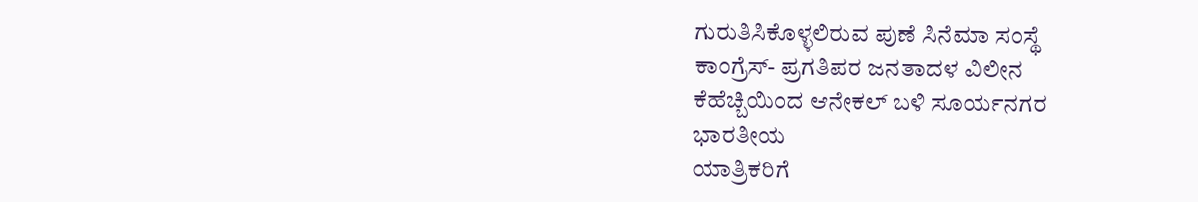ಗುರುತಿಸಿಕೊಳ್ಳಲಿರುವ ಪುಣೆ ಸಿನೆಮಾ ಸಂಸ್ಥೆ
ಕಾಂಗ್ರೆಸ್- ಪ್ರಗತಿಪರ ಜನತಾದಳ ವಿಲೀನ
ಕೆಹೆಚ್ಬಿಯಿಂದ ಆನೇಕಲ್ ಬಳಿ ಸೂರ್ಯನಗರ
ಭಾರತೀಯ
ಯಾತ್ರಿಕರಿಗೆ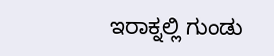ಇರಾಕ್ನಲ್ಲಿ ಗುಂಡು